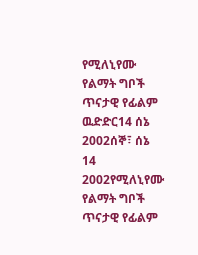የሚለኒየሙ የልማት ግቦች ጥናታዊ የፊልም ዉድድር14 ሰኔ 2002ሰኞ፣ ሰኔ 14 2002የሚለኒየሙ የልማት ግቦች ጥናታዊ የፊልም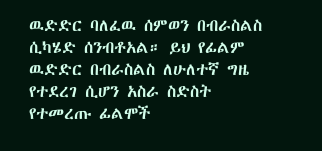ዉድድር ባለፈዉ ሰምወን በብራስልስ ሲካሄድ ሰንብቶአል። ይህ የፊልም ዉድድር በብራስልስ ለሁለተኛ ግዜ የተደረገ ሲሆን አስራ ስድስት የተመረጡ ፊልሞች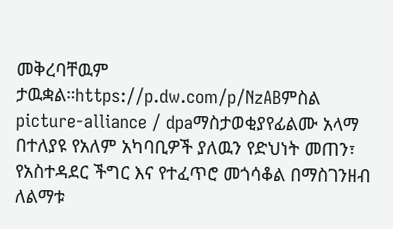መቅረባቸዉም ታዉቋል።https://p.dw.com/p/NzABምስል picture-alliance / dpaማስታወቂያየፊልሙ አላማ በተለያዩ የአለም አካባቢዎች ያለዉን የድህነት መጠን፣ የአስተዳደር ችግር እና የተፈጥሮ መጎሳቆል በማስገንዘብ ለልማቱ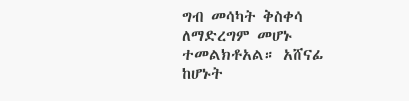ግብ መሳካት ቅስቀሳ ለማድረግም መሆኑ ተመልክቶአል። አሸናፊ ከሆኑት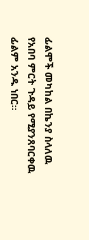ፊልሞች መካከል በኬንያ ስላለዉ የአበባ ምርት ጉዳይ የሚያንጸባርቀዉ ፊልም አንዱ ነበር።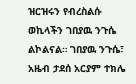ዝርዝሩን የብረስልሱ ወኪላችን ገበያዉ ንጉሴ ልኮልናል። ገበያዉ ንጉሴ፣ አዜብ ታደሰ አርያም ተክሌ